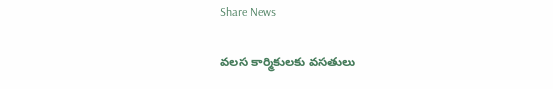Share News

వలస కార్మికులకు వసతులు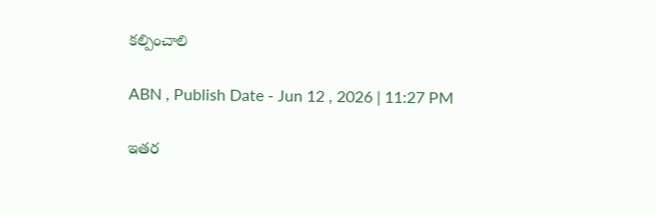కల్పించాలి

ABN , Publish Date - Jun 12 , 2026 | 11:27 PM

ఇతర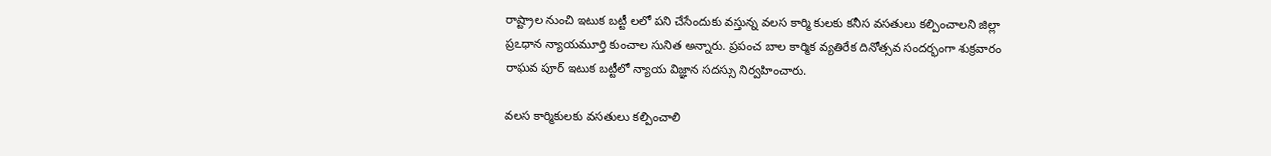రాష్ట్రాల నుంచి ఇటుక బట్టీ లలో పని చేసేందుకు వస్తున్న వలస కార్మి కులకు కనీస వసతులు కల్పించాలని జిల్లా ప్రఽధాన న్యాయమూర్తి కుంచాల సునిత అన్నారు. ప్రపంచ బాల కార్మిక వ్యతిరేక దినోత్సవ సందర్భంగా శుక్రవారం రాఘవ పూర్‌ ఇటుక బట్టీలో న్యాయ విజ్ఞాన సదస్సు నిర్వహించారు.

వలస కార్మికులకు వసతులు కల్పించాలి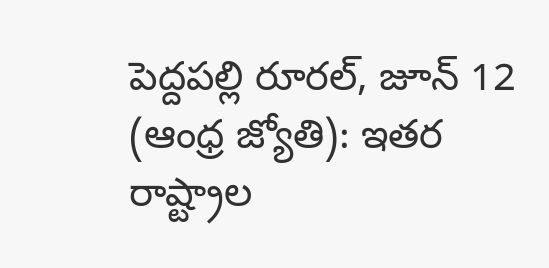పెద్దపల్లి రూరల్‌, జూన్‌ 12 (ఆంధ్ర జ్యోతి): ఇతర రాష్ట్రాల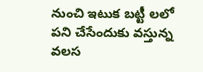నుంచి ఇటుక బట్టీ లలో పని చేసేందుకు వస్తున్న వలస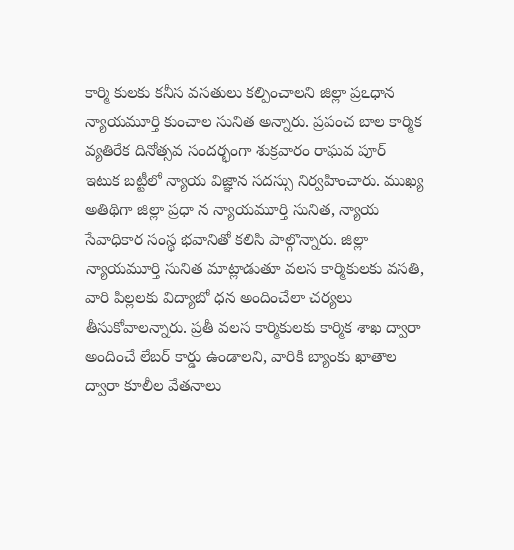కార్మి కులకు కనీస వసతులు కల్పించాలని జిల్లా ప్రఽధాన న్యాయమూర్తి కుంచాల సునిత అన్నారు. ప్రపంచ బాల కార్మిక వ్యతిరేక దినోత్సవ సందర్భంగా శుక్రవారం రాఘవ పూర్‌ ఇటుక బట్టీలో న్యాయ విజ్ఞాన సదస్సు నిర్వహించారు. ముఖ్య అతిథిగా జిల్లా ప్రధా న న్యాయమూర్తి సునిత, న్యాయ సేవాధికార సంస్థ భవానితో కలిసి పాల్గొన్నారు. జిల్లా న్యాయమూర్తి సునిత మాట్లాడుతూ వలస కార్మికులకు వసతి, వారి పిల్లలకు విద్యాబో ధన అందించేలా చర్యలు తీసుకోవాలన్నారు. ప్రతీ వలస కార్మికులకు కార్మిక శాఖ ద్వారా అందించే లేబర్‌ కార్డు ఉండాలని, వారికి బ్యాంకు ఖాతాల ద్వారా కూలీల వేతనాలు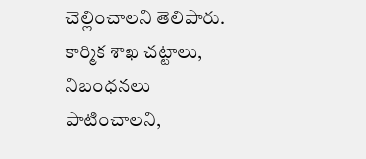చెల్లించాలని తెలిపారు. కార్మిక శాఖ చట్టాలు, నిబంధనలు పాటించాలని,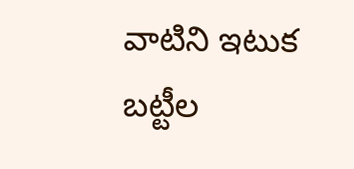వాటిని ఇటుక బట్టీల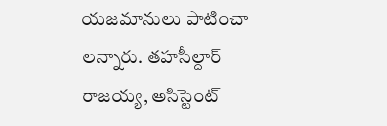యజమానులు పాటించా లన్నారు. తహసీల్దార్‌ రాజయ్య, అసిస్టెంట్‌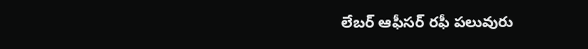లేబర్‌ ఆఫీసర్‌ రఫీ పలువురు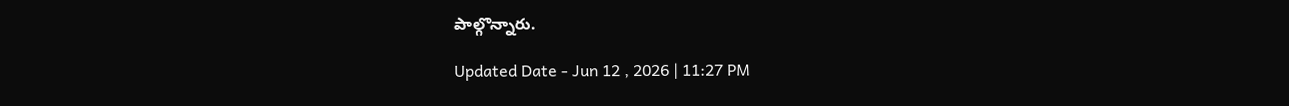పాల్గొన్నారు.

Updated Date - Jun 12 , 2026 | 11:27 PM